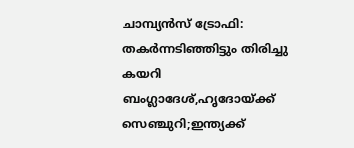ചാമ്പ്യൻസ് ട്രോഫി: തകർന്നടിഞ്ഞിട്ടും തിരിച്ചു കയറി ബംഗ്ലാദേശ്,ഹൃദോയ്ക്ക് സെഞ്ചുറി;ഇന്ത്യക്ക്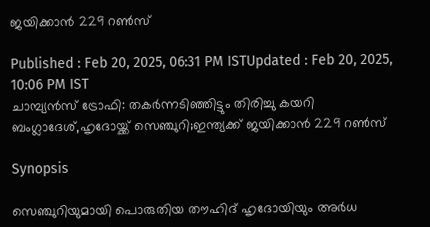ജയിക്കാൻ 229 റൺസ്

Published : Feb 20, 2025, 06:31 PM ISTUpdated : Feb 20, 2025, 10:06 PM IST
ചാമ്പ്യൻസ് ട്രോഫി: തകർന്നടിഞ്ഞിട്ടും തിരിച്ചു കയറി ബംഗ്ലാദേശ്,ഹൃദോയ്ക്ക് സെഞ്ചുറി;ഇന്ത്യക്ക് ജയിക്കാൻ 229 റൺസ്

Synopsis

സെഞ്ചുറിയുമായി പൊരുതിയ തൗഹിദ് ഹൃദോയിയും അര്‍ധ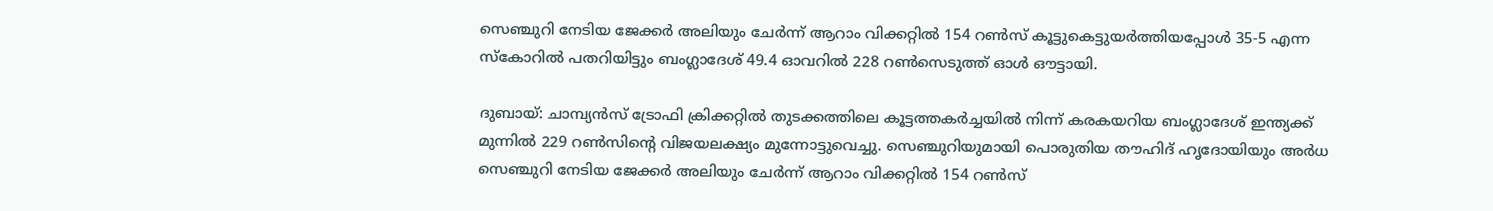സെഞ്ചുറി നേടിയ ജേക്കര്‍ അലിയും ചേര്‍ന്ന് ആറാം വിക്കറ്റില്‍ 154 റണ്‍സ് കൂട്ടുകെട്ടുയര്‍ത്തിയപ്പോള്‍ 35-5 എന്ന സ്കോറില്‍ പതറിയിട്ടും ബംഗ്ലാദേശ് 49.4 ഓവറില്‍ 228 റണ്‍സെടുത്ത് ഓള്‍ ഔട്ടായി.

ദുബായ്: ചാമ്പ്യൻസ് ട്രോഫി ക്രിക്കറ്റില്‍ തുടക്കത്തിലെ കൂട്ടത്തകര്‍ച്ചയില്‍ നിന്ന് കരകയറിയ ബംഗ്ലാദേശ് ഇന്ത്യക്ക് മുന്നില്‍ 229 റണ്‍സിന്‍റെ വിജയലക്ഷ്യം മുന്നോട്ടുവെച്ചു. സെഞ്ചുറിയുമായി പൊരുതിയ തൗഹിദ് ഹൃദോയിയും അര്‍ധ സെഞ്ചുറി നേടിയ ജേക്കര്‍ അലിയും ചേര്‍ന്ന് ആറാം വിക്കറ്റില്‍ 154 റണ്‍സ്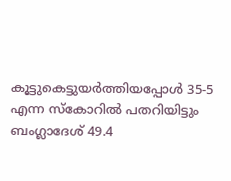കൂട്ടുകെട്ടുയര്‍ത്തിയപ്പോള്‍ 35-5 എന്ന സ്കോറില്‍ പതറിയിട്ടും ബംഗ്ലാദേശ് 49.4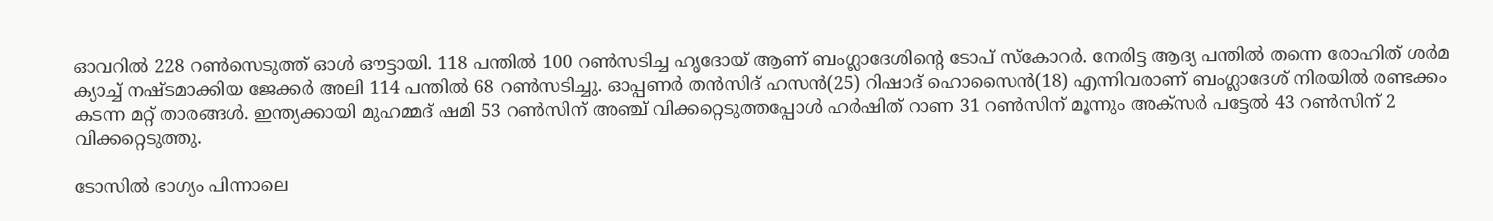ഓവറില്‍ 228 റണ്‍സെടുത്ത് ഓള്‍ ഔട്ടായി. 118 പന്തില്‍ 100 റണ്‍സടിച്ച ഹൃദോയ് ആണ് ബംഗ്ലാദേശിന്‍റെ ടോപ് സ്കോറര്‍. നേരിട്ട ആദ്യ പന്തില്‍ തന്നെ രോഹിത് ശര്‍മ ക്യാച്ച് നഷ്ടമാക്കിയ ജേക്കര്‍ അലി 114 പന്തില്‍ 68 റണ്‍സടിച്ചു. ഓപ്പണര്‍ തന്‍സിദ് ഹസന്‍(25) റിഷാദ് ഹൊസൈൻ(18) എന്നിവരാണ് ബംഗ്ലാദേശ് നിരയില്‍ രണ്ടക്കം കടന്ന മറ്റ് താരങ്ങള്‍. ഇന്ത്യക്കായി മുഹമ്മദ് ഷമി 53 റണ്‍സിന് അഞ്ച് വിക്കറ്റെടുത്തപ്പോള്‍ ഹര്‍ഷിത് റാണ 31 റണ്‍സിന് മൂന്നും അക്സര്‍ പട്ടേല്‍ 43 റണ്‍സിന് 2 വിക്കറ്റെടുത്തു.

ടോസില്‍ ഭാഗ്യം പിന്നാലെ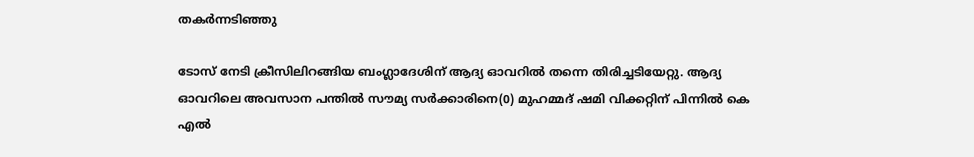തകര്‍ന്നടിഞ്ഞു

ടോസ് നേടി ക്രീസിലിറങ്ങിയ ബംഗ്ലാദേശിന് ആദ്യ ഓവറില്‍ തന്നെ തിരിച്ചടിയേറ്റു. ആദ്യ ഓവറിലെ അവസാന പന്തില്‍ സൗമ്യ സര്‍ക്കാരിനെ(0) മുഹമ്മദ് ഷമി വിക്കറ്റിന് പിന്നില്‍ കെ എല്‍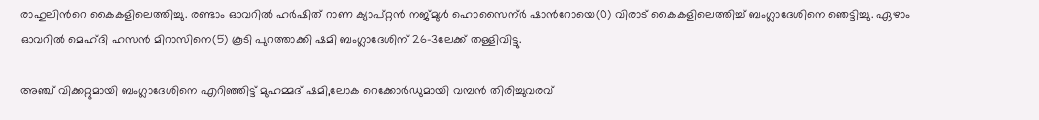രാഹുലിന്‍റെ കൈകളിലെത്തിച്ചു. രണ്ടാം ഓവറില്‍ ഹര്‍ഷിത് റാണ ക്യാപ്റ്റന്‍ നജ്മുള്‍ ഹൊസൈന്ർ ഷാന്‍റോയെ(0) വിരാട് കൈകളിലെത്തിച്ച് ബംഗ്ലാദേശിനെ ഞെട്ടിച്ചു. ഏഴാം ഓവറില്‍ മെഹ്ദി ഹസന്‍ മിറാസിനെ(5) കൂടി പുറത്താക്കി ഷമി ബംഗ്ലാദേശിന് 26-3ലേക്ക് തള്ളിവിട്ടു.

അഞ്ച് വിക്കറ്റുമായി ബംഗ്ലാദേശിനെ എറിഞ്ഞിട്ട് മുഹമ്മദ് ഷമി,ലോക റെക്കോര്‍ഡുമായി വമ്പൻ തിരിച്ചുവരവ്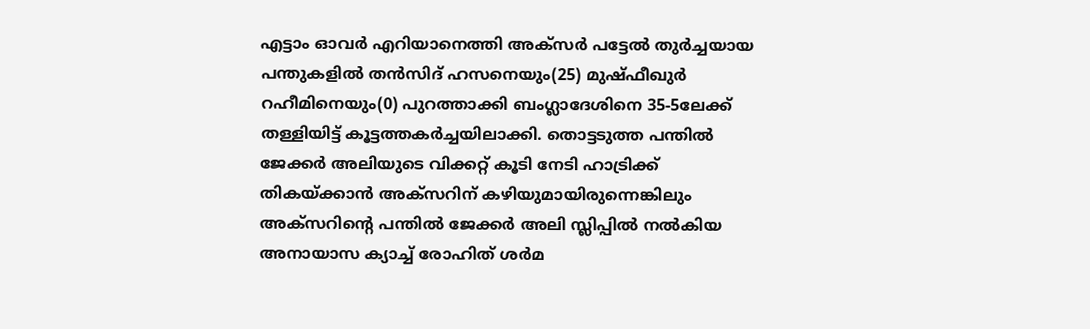എട്ടാം ഓവര്‍ എറിയാനെത്തി അക്സര്‍ പട്ടേല്‍ തുര്‍ച്ചയായ പന്തുകളില്‍ തന്‍സിദ് ഹസനെയും(25) മുഷ്ഫീഖുര്‍ റഹീമിനെയും(0) പുറത്താക്കി ബംഗ്ലാദേശിനെ 35-5ലേക്ക് തള്ളിയിട്ട് കൂട്ടത്തകര്‍ച്ചയിലാക്കി. തൊട്ടടുത്ത പന്തില്‍ ജേക്കര്‍ അലിയുടെ വിക്കറ്റ് കൂടി നേടി ഹാട്രിക്ക് തികയ്ക്കാന്‍ അക്സറിന് കഴിയുമായിരുന്നെങ്കിലും അക്സറിന്‍റെ പന്തില്‍ ജേക്കര്‍ അലി സ്ലിപ്പില്‍ നല്‍കിയ അനായാസ ക്യാച്ച് രോഹിത് ശര്‍മ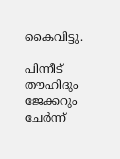കൈവിട്ടു.

പിന്നീട് തൗഹിദും ജേക്കറും ചേര്‍ന്ന്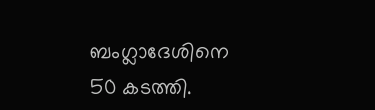ബംഗ്ലാദേശിനെ 50 കടത്തി.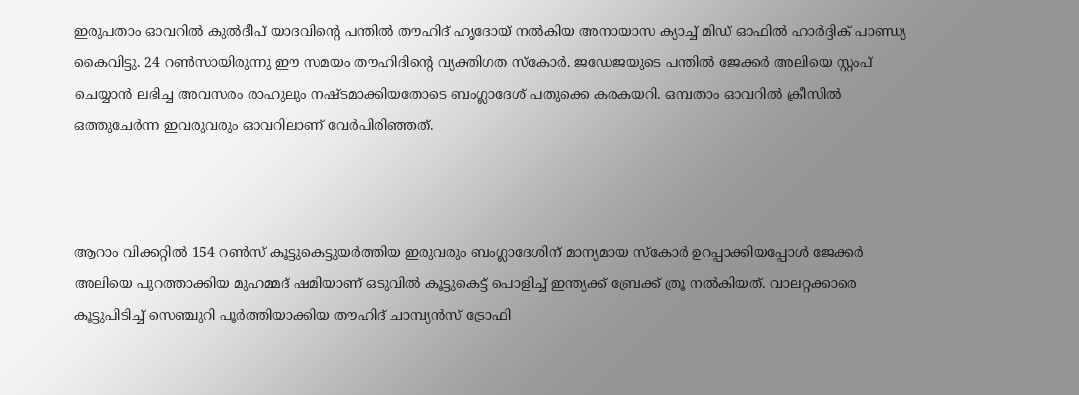ഇരുപതാം ഓവറില്‍ കുല്‍ദീപ് യാദവിന്‍റെ പന്തില്‍ തൗഹിദ് ഹ‍ൃദോയ് നല്‍കിയ അനായാസ ക്യാച്ച് മിഡ് ഓഫില്‍ ഹാര്‍ദ്ദിക് പാണ്ഡ്യ കൈവിട്ടു. 24 റണ്‍സായിരുന്നു ഈ സമയം തൗഹിദിന്‍റെ വ്യക്തിഗത സ്കോര്‍. ജഡേജയുടെ പന്തില്‍ ജേക്കര്‍ അലിയെ സ്റ്റംപ് ചെയ്യാന്‍ ലഭിച്ച അവസരം രാഹുലും നഷ്ടമാക്കിയതോടെ ബംഗ്ലാദേശ് പതുക്കെ കരകയറി. ഒമ്പതാം ഓവറില്‍ ക്രീസില്‍ ഒത്തുചേര്‍ന്ന ഇവരുവരും ഓവറിലാണ് വേര്‍പിരിഞ്ഞത്.



ആറാം വിക്കറ്റില്‍ 154 റണ്‍സ് കൂട്ടുകെട്ടുയര്‍ത്തിയ ഇരുവരും ബംഗ്ലാദേശിന് മാന്യമായ സ്കോര്‍ ഉറപ്പാക്കിയപ്പോള്‍ ജേക്കര്‍ അലിയെ പുറത്താക്കിയ മുഹമ്മദ് ഷമിയാണ് ഒടുവില്‍ കൂട്ടുകെട്ട് പൊളിച്ച് ഇന്ത്യക്ക് ബ്രേക്ക് ത്രൂ നല്‍കിയത്. വാലറ്റക്കാരെ കൂട്ടുപിടിച്ച് സെഞ്ചുറി പൂര്‍ത്തിയാക്കിയ തൗഹിദ് ചാമ്പ്യൻസ് ട്രോഫി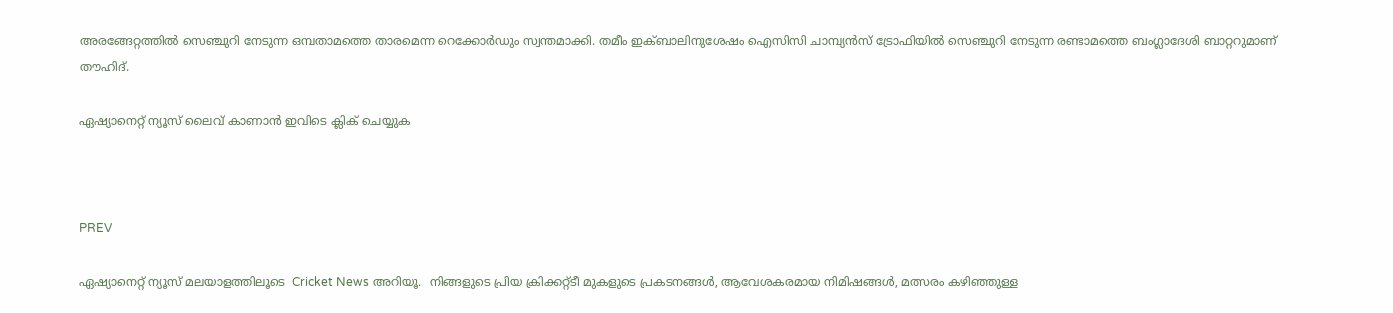അരങ്ങേറ്റത്തില്‍ സെഞ്ചുറി നേടുന്ന ഒമ്പതാമത്തെ താരമെന്ന റെക്കോര്‍ഡും സ്വന്തമാക്കി. തമീം ഇക്ബാലിനുശേഷം ഐസിസി ചാമ്പ്യൻസ് ട്രോഫിയില്‍ സെഞ്ചുറി നേടുന്ന രണ്ടാമത്തെ ബംഗ്ലാദേശി ബാറ്ററുമാണ് തൗഹിദ്.

ഏഷ്യാനെറ്റ് ന്യൂസ് ലൈവ് കാണാന്‍ ഇവിടെ ക്ലിക് ചെയ്യുക



PREV

ഏഷ്യാനെറ്റ് ന്യൂസ് മലയാളത്തിലൂടെ  Cricket News അറിയൂ.  നിങ്ങളുടെ പ്രിയ ക്രിക്കറ്റ്ടീ മുകളുടെ പ്രകടനങ്ങൾ, ആവേശകരമായ നിമിഷങ്ങൾ, മത്സരം കഴിഞ്ഞുള്ള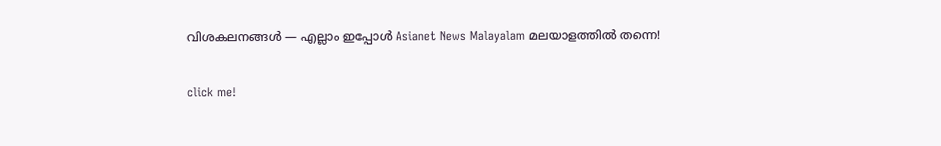വിശകലനങ്ങൾ — എല്ലാം ഇപ്പോൾ Asianet News Malayalam മലയാളത്തിൽ തന്നെ!

click me!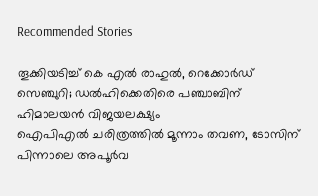Recommended Stories

തൂക്കിയടിച്ച് കെ എല്‍ രാഹുൽ, റെക്കോര്‍ഡ് സെഞ്ചുറി; ഡൽഹിക്കെതിരെ പഞ്ചാബിന് ഹിമാലയൻ വിജയലക്ഷ്യം
ഐപിഎല്‍ ചരിത്രത്തില്‍ മൂന്നാം തവണ, ടോസിന് പിന്നാലെ അപൂര്‍വ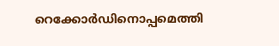റെക്കോര്‍ഡിനൊപ്പമെത്തി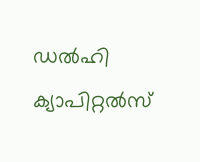ഡൽഹി ക്യാപിറ്റൽസ്